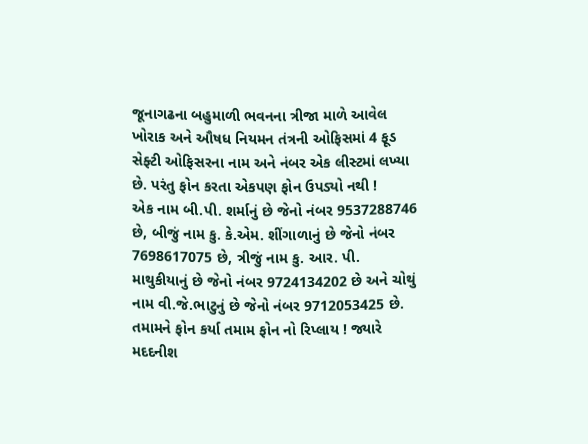જૂનાગઢના બહુમાળી ભવનના ત્રીજા માળે આવેલ ખોરાક અને ઔષધ નિયમન તંત્રની ઓફિસમાં 4 ફૂડ સેફ્ટી ઓફિસરના નામ અને નંબર એક લીસ્ટમાં લખ્યા છે. પરંતુ ફોન કરતા એકપણ ફોન ઉપડ્યો નથી !
એક નામ બી.પી. શર્માનું છે જેનો નંબર 9537288746 છે, બીજું નામ કુ. કે.એમ. શીંગાળાનું છે જેનો નંબર 7698617075 છે, ત્રીજું નામ કુ. આર. પી. માથુકીયાનું છે જેનો નંબર 9724134202 છે અને ચોથું નામ વી.જે.ભાટુનું છે જેનો નંબર 9712053425 છે.
તમામને ફોન કર્યા તમામ ફોન નો રિપ્લાય ! જ્યારે મદદનીશ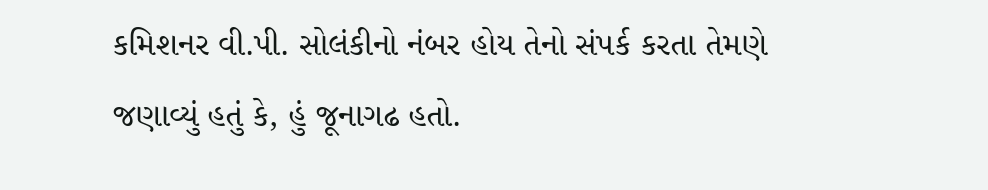કમિશનર વી.પી. સોલંકીનો નંબર હોય તેનો સંપર્ક કરતા તેમણે જણાવ્યું હતું કે, હું જૂનાગઢ હતો.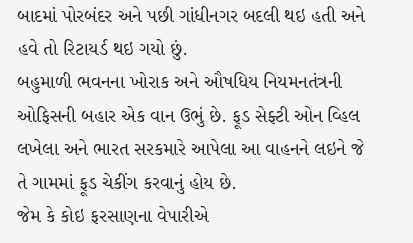બાદમાં પોરબંદર અને પછી ગાંધીનગર બદલી થઇ હતી અને હવે તો રિટાયર્ડ થઇ ગયો છું.
બહુમાળી ભવનના ખોરાક અને ઔષધિય નિયમનતંત્રની ઓફિસની બહાર એક વાન ઉભું છે. ફૂડ સેફ્ટી ઓન વ્હિલ લખેલા અને ભારત સરકમારે આપેલા આ વાહનને લઇને જે તે ગામમાં ફૂડ ચેકીંગ કરવાનું હોય છે.
જેમ કે કોઇ ફરસાણના વેપારીએ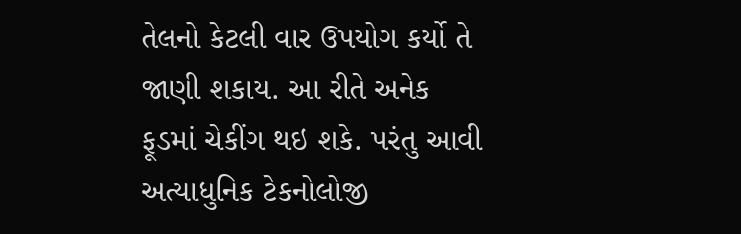તેલનો કેટલી વાર ઉપયોગ કર્યો તે જાણી શકાય. આ રીતે અનેક ફૂડમાં ચેકીંગ થઇ શકે. પરંતુ આવી અત્યાધુનિક ટેકનોલોજી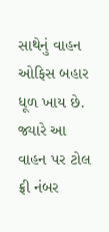સાથેનું વાહન ઓફિસ બહાર ધૂળ ખાય છે. જ્યારે આ વાહન પર ટોલ ફ્રી નંબર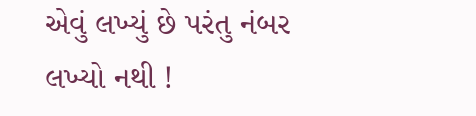એવું લખ્યું છે પરંતુ નંબર લખ્યો નથી !